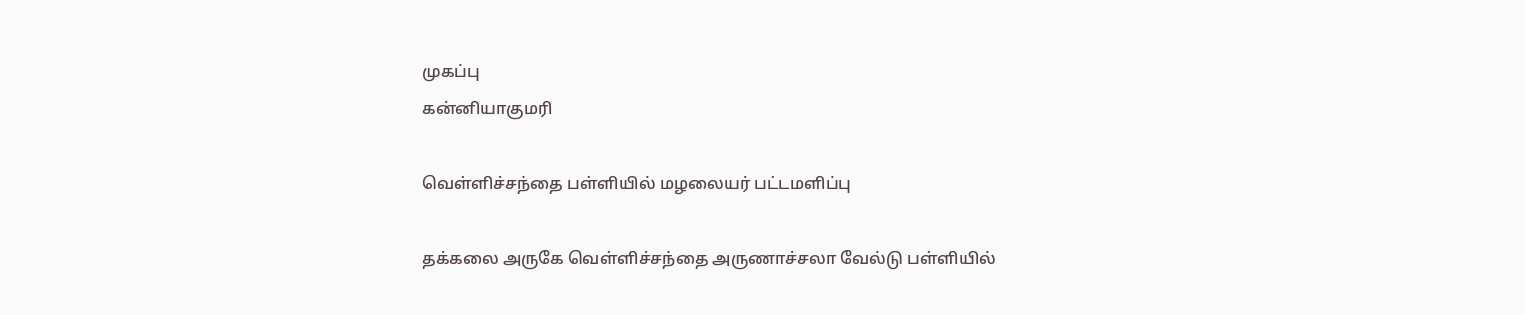முகப்பு
கன்னியாகுமரி

வெள்ளிச்சந்தை பள்ளியில் மழலையர் பட்டமளிப்பு

தக்கலை அருகே வெள்ளிச்சந்தை அருணாச்சலா வேல்டு பள்ளியில்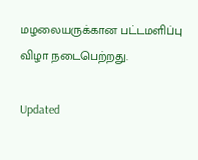மழலையருக்கான பட்டமளிப்பு விழா நடைபெற்றது.

Updated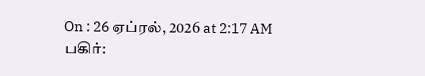On : 26 ஏப்ரல், 2026 at 2:17 AM
பகிர்: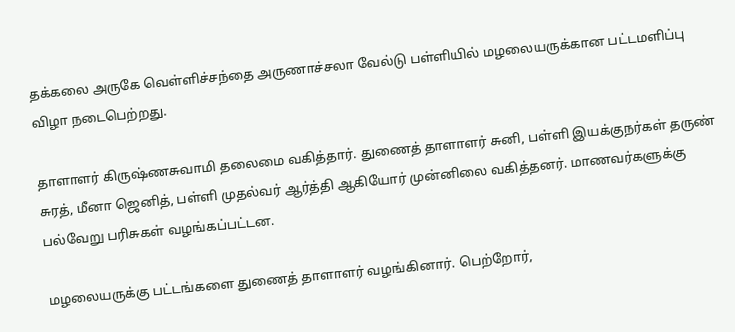தக்கலை அருகே வெள்ளிச்சந்தை அருணாச்சலா வேல்டு பள்ளியில் மழலையருக்கான பட்டமளிப்பு விழா நடைபெற்றது.

தாளாளர் கிருஷ்ணசுவாமி தலைமை வகித்தார். துணைத் தாளாளர் சுனி, பள்ளி இயக்குநர்கள் தருண் சுரத், மீனா ஜெனித், பள்ளி முதல்வர் ஆர்த்தி ஆகியோர் முன்னிலை வகித்தனர். மாணவர்களுக்கு பல்வேறு பரிசுகள் வழங்கப்பட்டன.

மழலையருக்கு பட்டங்களை துணைத் தாளாளர் வழங்கினார். பெற்றோர்,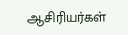ஆசிரியர்கள்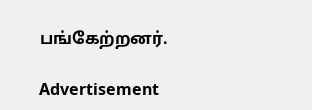பங்கேற்றனர்.

Advertisement